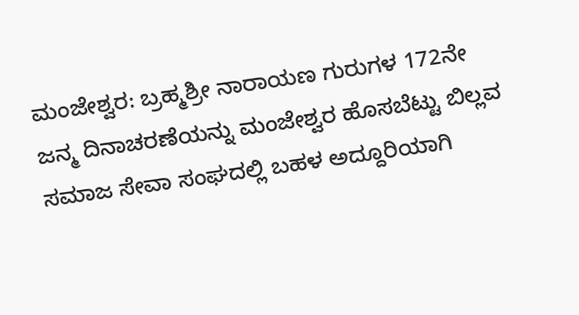ಮಂಜೇಶ್ವರ: ಬ್ರಹ್ಮಶ್ರೀ ನಾರಾಯಣ ಗುರುಗಳ 172ನೇ ಜನ್ಮ ದಿನಾಚರಣೆಯನ್ನು ಮಂಜೇಶ್ವರ ಹೊಸಬೆಟ್ಟು ಬಿಲ್ಲವ ಸಮಾಜ ಸೇವಾ ಸಂಘದಲ್ಲಿ ಬಹಳ ಅದ್ದೂರಿಯಾಗಿ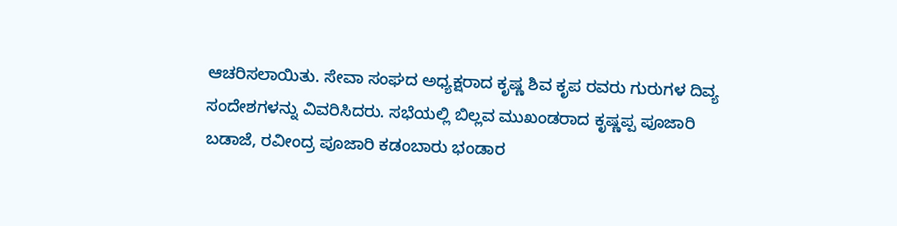ಆಚರಿಸಲಾಯಿತು. ಸೇವಾ ಸಂಘದ ಅಧ್ಯಕ್ಷರಾದ ಕೃಷ್ಣ ಶಿವ ಕೃಪ ರವರು ಗುರುಗಳ ದಿವ್ಯ ಸಂದೇಶಗಳನ್ನು ವಿವರಿಸಿದರು. ಸಭೆಯಲ್ಲಿ ಬಿಲ್ಲವ ಮುಖಂಡರಾದ ಕೃಷ್ಣಪ್ಪ ಪೂಜಾರಿ ಬಡಾಜೆ, ರವೀಂದ್ರ ಪೂಜಾರಿ ಕಡಂಬಾರು ಭಂಡಾರ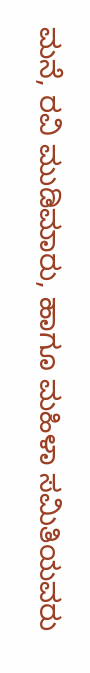ಮನೆ, ರವಿ ಮುಡಿಮಾರು, ಹಾಗೂ ಮಹಿಳಾ ಸಮಿತಿಯವರು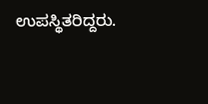ಉಪಸ್ಥಿತರಿದ್ದರು.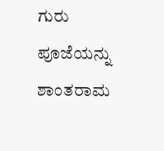ಗುರು ಪೂಜೆಯನ್ನು ಶಾಂತರಾಮ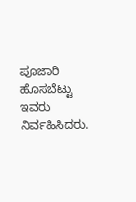ಪೂಜಾರಿ ಹೊಸಬೆಟ್ಟು ಇವರು ನಿರ್ವಹಿಸಿದರು.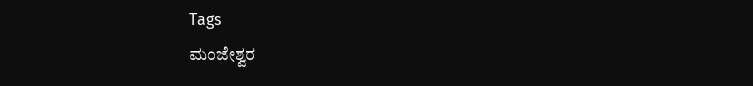Tags
ಮಂಜೇಶ್ವರ